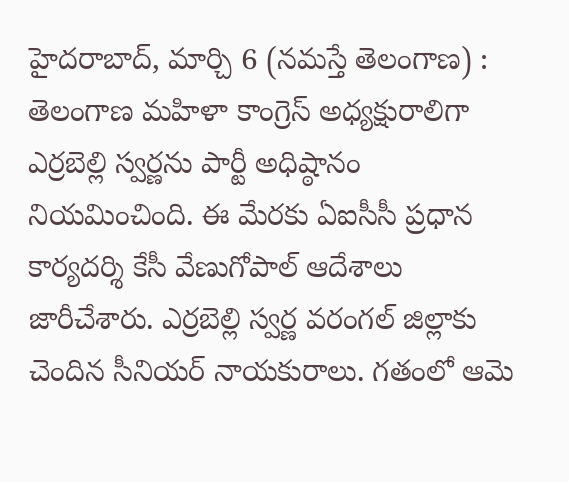హైదరాబాద్, మార్చి 6 (నమస్తే తెలంగాణ) : తెలంగాణ మహిళా కాంగ్రెస్ అధ్యక్షురాలిగా ఎర్రబెల్లి స్వర్ణను పార్టీ అధిష్ఠానం నియమించింది. ఈ మేరకు ఏఐసీసీ ప్రధాన కార్యదర్శి కేసీ వేణుగోపాల్ ఆదేశాలు జారీచేశారు. ఎర్రబెల్లి స్వర్ణ వరంగల్ జిల్లాకు చెందిన సీనియర్ నాయకురాలు. గతంలో ఆమె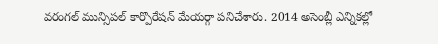వరంగల్ మున్సిపల్ కార్పొరేషన్ మేయర్గా పనిచేశారు. 2014 అసెంబ్లీ ఎన్నికల్లో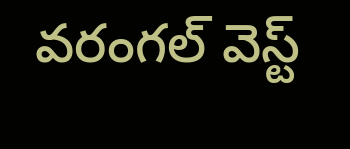వరంగల్ వెస్ట్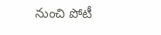నుంచి పోటీ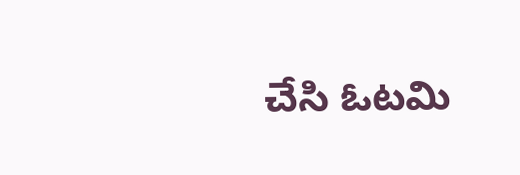చేసి ఓటమి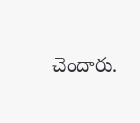చెందారు.